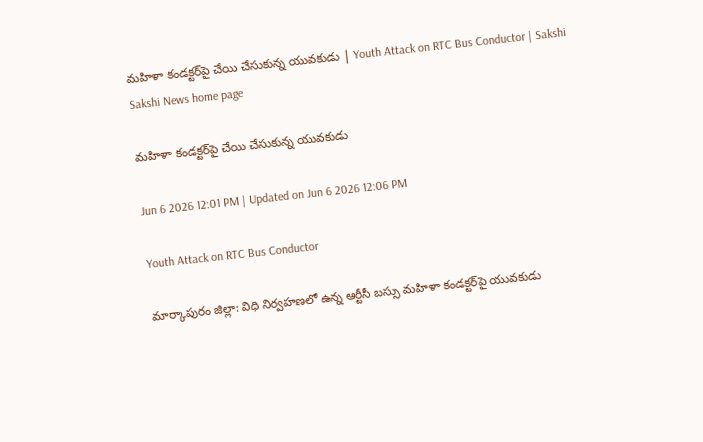మహిళా కండక్టర్‌పై చేయి చేసుకున్న యువకుడు | Youth Attack on RTC Bus Conductor | Sakshi
Sakshi News home page

మహిళా కండక్టర్‌పై చేయి చేసుకున్న యువకుడు

Jun 6 2026 12:01 PM | Updated on Jun 6 2026 12:06 PM

Youth Attack on RTC Bus Conductor

మార్కాపురం జిల్లా: విధి నిర్వహణలో ఉన్న ఆర్టీసీ బస్సు మహిళా కండక్టర్‌పై యువకుడు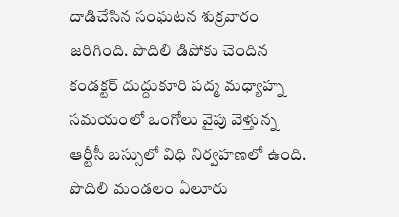దాడిచేసిన సంఘటన శుక్రవారం జరిగింది. పొదిలి డిపోకు చెందిన కండక్టర్‌ దుద్దుకూరి పద్మ మధ్యాహ్న సమయంలో ఒంగోలు వైపు వెళ్తున్న ఆర్టీసీ బస్సులో విధి నిర్వహణలో ఉంది. పొదిలి మండలం ఏలూరు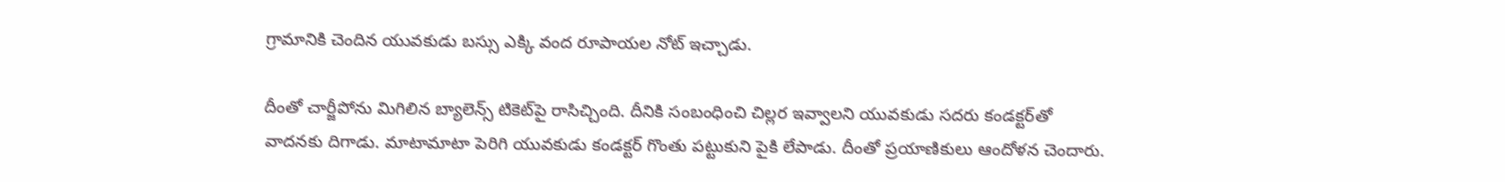గ్రామానికి చెందిన యువకుడు బస్సు ఎక్కి వంద రూపాయల నోట్‌ ఇచ్చాడు.

దీంతో చార్జీపోను మిగిలిన బ్యాలెన్స్‌ టికెట్‌పై రాసిచ్చింది. దీనికి సంబంధించి చిల్లర ఇవ్వాలని యువకుడు సదరు కండక్టర్‌తో వాదనకు దిగాడు. మాటామాటా పెరిగి యువకుడు కండక్టర్‌ గొంతు పట్టుకుని పైకి లేపాడు. దీంతో ప్రయాణికులు ఆందోళన చెందారు.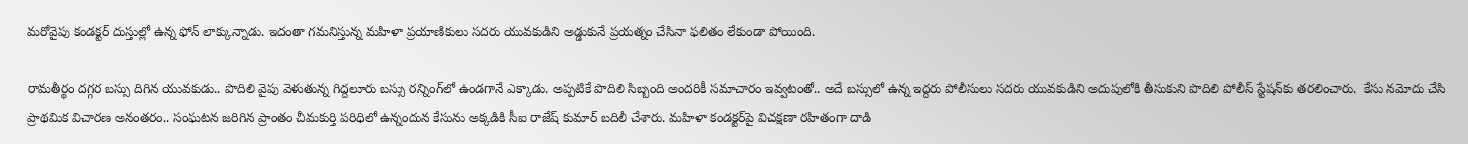మరోవైపు కండక్టర్‌ దుస్తుల్లో ఉన్న ఫోన్‌ లాక్కున్నాడు. ఇదంతా గమనిస్తున్న మహిళా ప్రయాణికులు సదరు యువకుడిని అడ్డుకునే ప్రయత్నం చేసినా ఫలితం లేకుండా పోయింది.

రామతీర్థం దగ్గర బస్సు దిగిన యువకుడు.. పొదిలి వైపు వెళుతున్న గిద్దలూరు బస్సు రన్నింగ్‌లో ఉండగానే ఎక్కాడు. అప్పటికే పొదిలి సిబ్బంది అందరికీ సమాచారం ఇవ్వటంతో.. అదే బస్సులో ఉన్న ఇద్దరు పోలీసులు సదరు యువకుడిని అదుపులోకి తీసుకుని పొదిలి పోలీస్‌ స్టేషన్‌కు తరలించారు.  కేసు నమోదు చేసి ప్రాథమిక విచారణ అనంతరం.. సంఘటన జరిగిన ప్రాంతం చీమకుర్తి పరిధిలో ఉన్నందున కేసును అక్కడికి సీఐ రాజేష్‌ కుమార్‌ బదిలీ చేశారు. మహిళా కండక్టర్‌పై విచక్షణా రహితంగా దాడి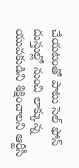చేయటంతో పాటు సెల్‌ ఫోన్‌ దుస్తుల్లో నుంచి లాక్కున్న యువకుడిని శిక్షించాలని ఆర్టీసీ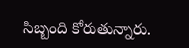సిబ్బంది కోరుతున్నారు.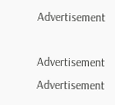Advertisement

Advertisement
Advertisement